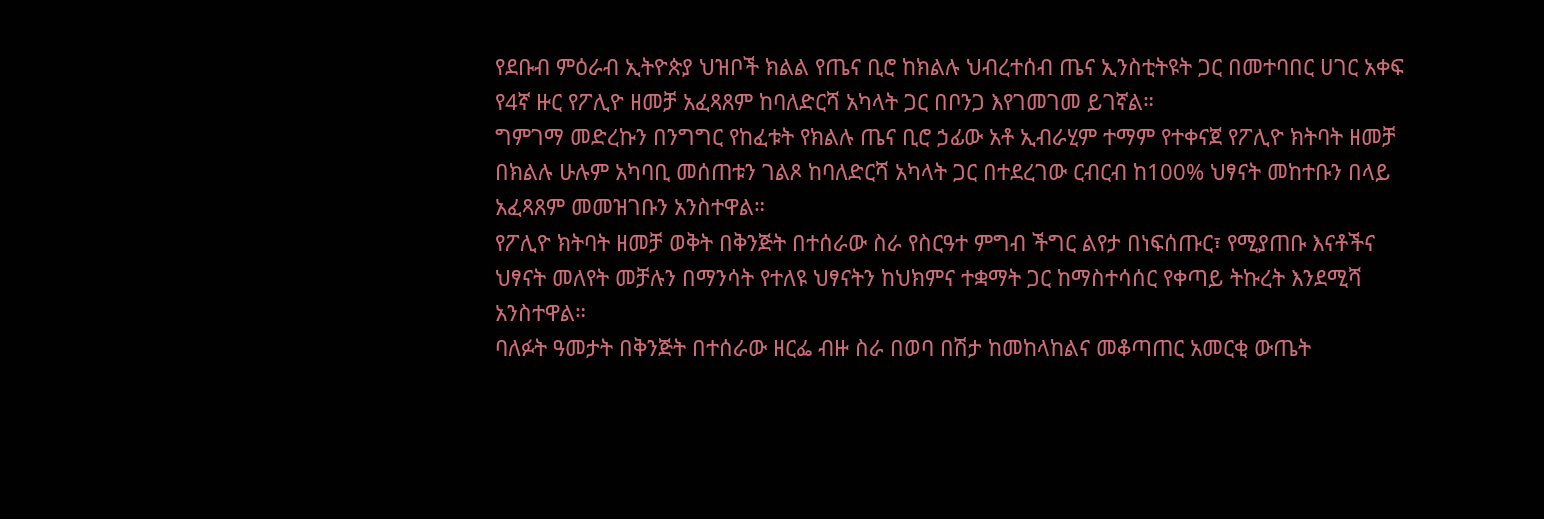የደቡብ ምዕራብ ኢትዮጵያ ህዝቦች ክልል የጤና ቢሮ ከክልሉ ህብረተሰብ ጤና ኢንስቲትዩት ጋር በመተባበር ሀገር አቀፍ የ4ኛ ዙር የፖሊዮ ዘመቻ አፈጻጸም ከባለድርሻ አካላት ጋር በቦንጋ እየገመገመ ይገኛል።
ግምገማ መድረኩን በንግግር የከፈቱት የክልሉ ጤና ቢሮ ኃፊው አቶ ኢብራሂም ተማም የተቀናጀ የፖሊዮ ክትባት ዘመቻ በክልሉ ሁሉም አካባቢ መሰጠቱን ገልጾ ከባለድርሻ አካላት ጋር በተደረገው ርብርብ ከ100% ህፃናት መከተቡን በላይ አፈጻጸም መመዝገቡን አንስተዋል።
የፖሊዮ ክትባት ዘመቻ ወቅት በቅንጅት በተሰራው ስራ የስርዓተ ምግብ ችግር ልየታ በነፍሰጡር፣ የሚያጠቡ እናቶችና ህፃናት መለየት መቻሉን በማንሳት የተለዩ ህፃናትን ከህክምና ተቋማት ጋር ከማስተሳሰር የቀጣይ ትኩረት እንደሚሻ አንስተዋል።
ባለፉት ዓመታት በቅንጅት በተሰራው ዘርፌ ብዙ ስራ በወባ በሽታ ከመከላከልና መቆጣጠር አመርቂ ውጤት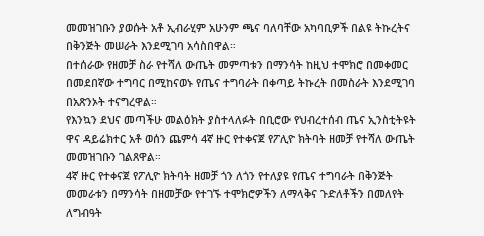መመዝገቡን ያወሱት አቶ ኢብራሂም አሁንም ጫና ባለባቸው አካባቢዎች በልዩ ትኩረትና በቅንጅት መሠራት እንደሚገባ አሳስበዋል።
በተሰራው የዘመቻ ስራ የተሻለ ውጤት መምጣቱን በማንሳት ከዚህ ተሞክሮ በመቀመር በመደበኛው ተግባር በሚከናወኑ የጤና ተግባራት በቀጣይ ትኩረት በመስራት እንደሚገባ በአጽንኦት ተናግረዋል።
የእንኳን ደህና መጣችሁ መልዕክት ያስተላለፉት በቢሮው የህብረተሰብ ጤና ኢንስቲትዩት ዋና ዳይሬክተር አቶ ወሰን ጨምሳ 4ኛ ዙር የተቀናጀ የፖሊዮ ክትባት ዘመቻ የተሻለ ውጤት መመዝገቡን ገልጸዋል።
4ኛ ዙር የተቀናጀ የፖሊዮ ክትባት ዘመቻ ጎን ለጎን የተለያዩ የጤና ተግባራት በቅንጅት መመራቱን በማንሳት በዘመቻው የተገኙ ተሞክሮዎችን ለማላቅና ጉድለቶችን በመለየት ለግብዓት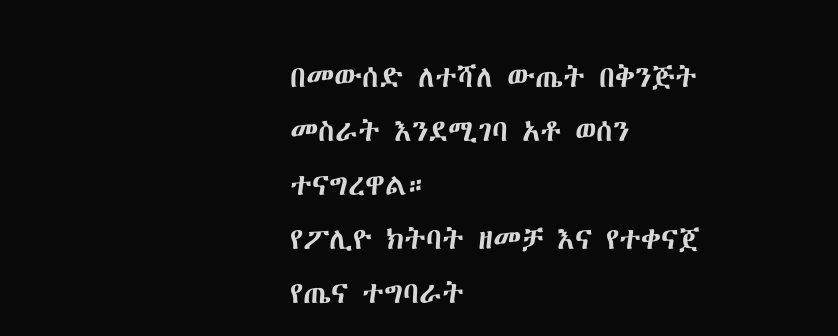በመውሰድ ለተሻለ ውጤት በቅንጅት መስራት እንደሚገባ አቶ ወሰን ተናግረዋል።
የፖሊዮ ክትባት ዘመቻ እና የተቀናጀ የጤና ተግባራት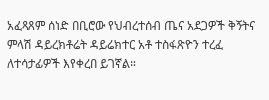አፈጻጸም ሰነድ በቢሮው የህብረተሰብ ጤና አደጋዎች ቅኝትና ምላሽ ዳይረክቶሬት ዳይሬክተር አቶ ተስፋጽዮን ተረፈ ለተሳታፊዎች እየቀረበ ይገኛል።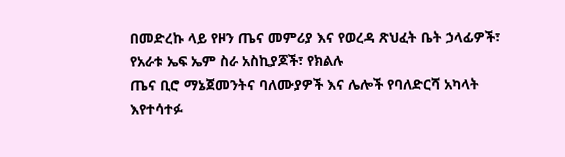በመድረኩ ላይ የዞን ጤና መምሪያ እና የወረዳ ጽህፈት ቤት ኃላፊዎች፣ የአራቱ ኤፍ ኤም ስራ አስኪያጆች፣ የክልሉ
ጤና ቢሮ ማኔጀመንትና ባለሙያዎች እና ሌሎች የባለድርሻ አካላት እየተሳተፉ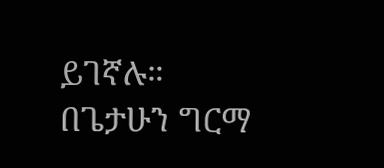ይገኛሉ።
በጌታሁን ግርማ